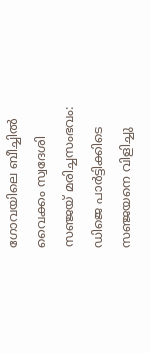ഗോവയിലെ ബീച്ചിൽ വൈക്കം സ്വദേശി സഞ്ജയ് മരിച്ചസംഭവം: ഡിജെ പാർട്ടിക്കിടെ സഞ്ജയനെ വിളിച്ചു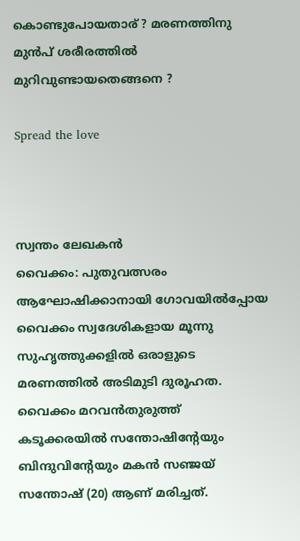കൊണ്ടുപോയതാര് ? മരണത്തിനു മുൻപ് ശരീരത്തിൽ മുറിവുണ്ടായതെങ്ങനെ ?

Spread the love



സ്വന്തം ലേഖകൻ
വൈക്കം: പുതുവത്സരം ആഘോഷിക്കാനായി ഗോവയിൽപ്പോയ വൈക്കം സ്വദേശികളായ മൂന്നു സുഹൃത്തുക്കളിൽ ഒരാളുടെ മരണത്തിൽ അടിമുടി ദുരൂഹത. വൈക്കം മറവൻതുരുത്ത്
കടൂക്കരയിൽ സന്തോഷിന്റേയും ബിന്ദുവിന്റേയും മകൻ സഞ്ജയ് സന്തോഷ് (20) ആണ് മരിച്ചത്.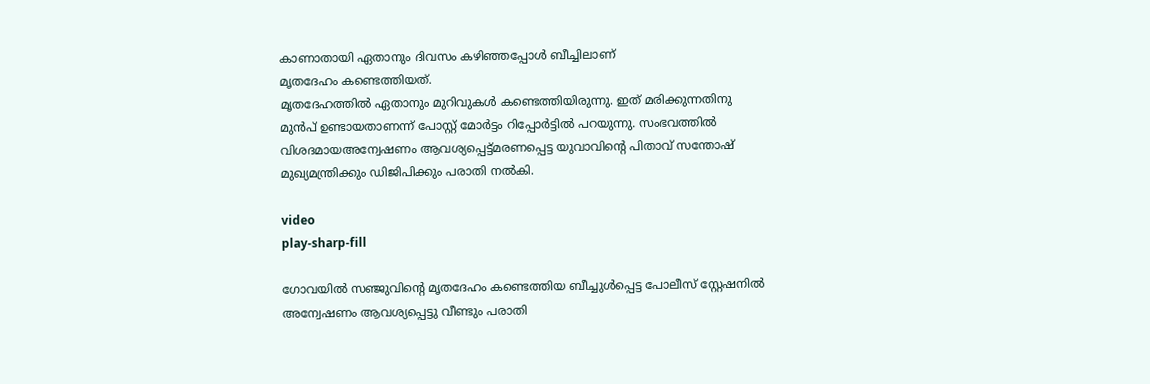കാണാതായി ഏതാനും ദിവസം കഴിഞ്ഞപ്പോൾ ബീച്ചിലാണ്
മൃതദേഹം കണ്ടെത്തിയത്.
മൃതദേഹത്തിൽ ഏതാനും മുറിവുകൾ കണ്ടെത്തിയിരുന്നു. ഇത് മരിക്കുന്നതിനു മുൻപ് ഉണ്ടായതാണന്ന് പോസ്റ്റ് മോർട്ടം റിപ്പോർട്ടിൽ പറയുന്നു. സംഭവത്തിൽ വിശദമായഅന്വേഷണം ആവശ്യപ്പെട്ട്മരണപ്പെട്ട യുവാവിന്റെ പിതാവ് സന്തോഷ് മുഖ്യമന്ത്രിക്കും ഡിജിപിക്കും പരാതി നൽകി.

video
play-sharp-fill

ഗോവയിൽ സഞ്ജുവിന്റെ മൃതദേഹം കണ്ടെത്തിയ ബീച്ചുൾപ്പെട്ട പോലീസ് സ്റ്റേഷനിൽ അന്വേഷണം ആവശ്യപ്പെട്ടു വീണ്ടും പരാതി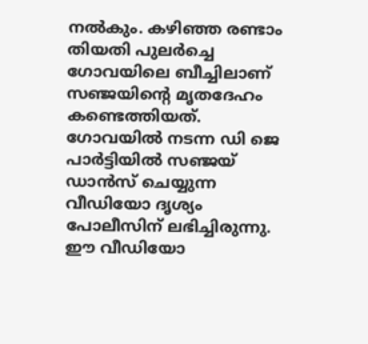നൽകും. കഴിഞ്ഞ രണ്ടാം തിയതി പുലർച്ചെ ഗോവയിലെ ബീച്ചിലാണ് സഞ്ജയിന്റെ മൃതദേഹം കണ്ടെത്തിയത്. ഗോവയിൽ നടന്ന ഡി ജെ പാർട്ടിയിൽ സഞ്ജയ് ഡാൻസ് ചെയ്യുന്ന വീഡിയോ ദൃശ്യം പോലീസിന് ലഭിച്ചിരുന്നു. ഈ വീഡിയോ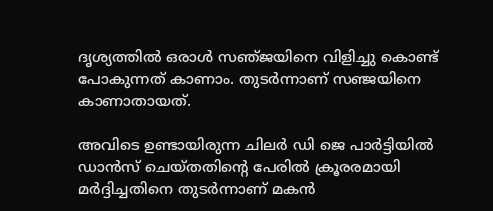ദൃശ്യത്തിൽ ഒരാൾ സഞ്‌ജയിനെ വിളിച്ചു കൊണ്ട് പോകുന്നത് കാണാം. തുടർന്നാണ് സഞ്ജയിനെ കാണാതായത്.

അവിടെ ഉണ്ടായിരുന്ന ചിലർ ഡി ജെ പാർട്ടിയിൽ ഡാൻസ് ചെയ്തതിന്റെ പേരിൽ ക്രൂരരമായി മർദ്ദിച്ചതിനെ തുടർന്നാണ് മകൻ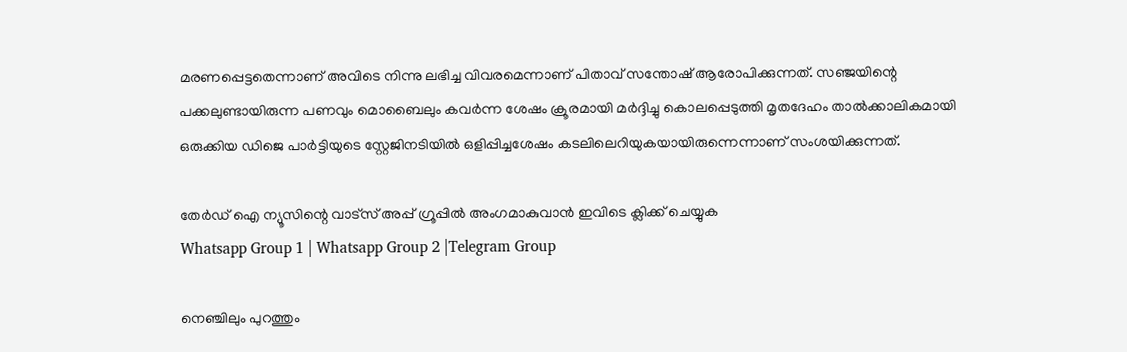മരണപ്പെട്ടതെന്നാണ് അവിടെ നിന്നു ലഭിച്ച വിവരമെന്നാണ് പിതാവ് സന്തോഷ് ആരോപിക്കുന്നത്. സഞ്ജയിന്റെ പക്കലുണ്ടായിരുന്ന പണവും മൊബൈലും കവർന്ന ശേഷം ക്രൂരമായി മർദ്ദിച്ചു കൊലപ്പെടുത്തി മൃതദേഹം താൽക്കാലികമായി ഒരുക്കിയ ഡിജെ പാർട്ടിയുടെ സ്റ്റേജിനടിയിൽ ഒളിപ്പിച്ചശേഷം കടലിലെറിയുകയായിരുന്നെന്നാണ് സംശയിക്കുന്നത്.

തേർഡ് ഐ ന്യൂസിന്റെ വാട്സ് അപ്പ് ഗ്രൂപ്പിൽ അംഗമാകുവാൻ ഇവിടെ ക്ലിക്ക് ചെയ്യുക
Whatsapp Group 1 | Whatsapp Group 2 |Telegram Group

നെഞ്ചിലും പുറത്തും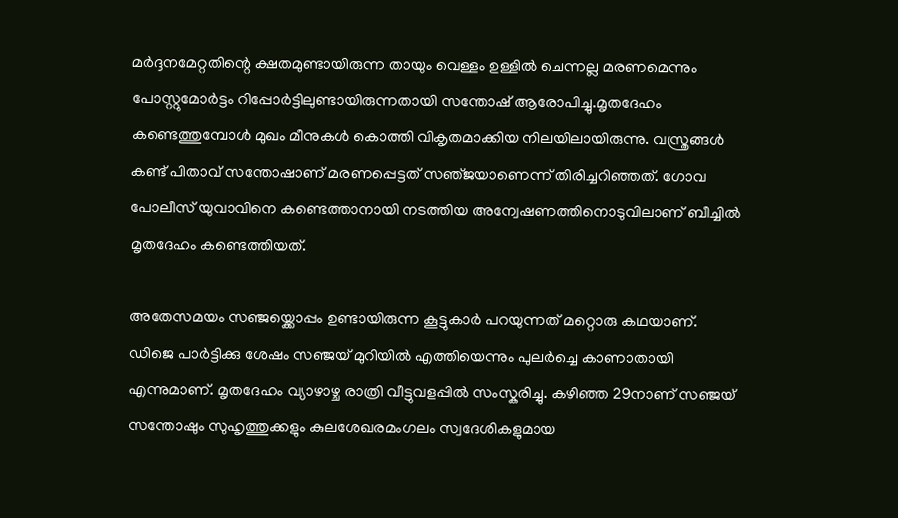മർദ്ദനമേറ്റതിന്റെ ക്ഷതമുണ്ടായിരുന്ന തായും വെള്ളം ഉള്ളിൽ ചെന്നല്ല മരണമെന്നും പോസ്റ്റുമോർട്ടം റിപ്പോർട്ടിലുണ്ടായിരുന്നതായി സന്തോഷ് ആരോപിച്ചു.മൃതദേഹം കണ്ടെത്തുമ്പോൾ മുഖം മീനുകൾ കൊത്തി വികൃതമാക്കിയ നിലയിലായിരുന്നു. വസ്ത്രങ്ങൾ കണ്ട് പിതാവ് സന്തോഷാണ് മരണപ്പെട്ടത് സഞ്‌ജയാണെന്ന് തിരിച്ചറിഞ്ഞത്. ഗോവ പോലീസ് യുവാവിനെ കണ്ടെത്താനായി നടത്തിയ അന്വേഷണത്തിനൊടുവിലാണ് ബീച്ചിൽ മൃതദേഹം കണ്ടെത്തിയത്.

അതേസമയം സഞ്ജയ്ക്കൊപ്പം ഉണ്ടായിരുന്ന കൂട്ടുകാർ പറയുന്നത് മറ്റൊരു കഥയാണ്. ഡിജെ പാർട്ടിക്കു ശേഷം സഞ്ജയ് മുറിയിൽ എത്തിയെന്നും പുലർച്ചെ കാണാതായി എന്നുമാണ്. മൃതദേഹം വ്യാഴാഴ്ച രാത്രി വീട്ടുവളപ്പിൽ സംസ്കരിച്ചു. കഴിഞ്ഞ 29നാണ് സഞ്ജയ് സന്തോഷും സുഹൃത്തുക്കളും കുലശേഖരമംഗലം സ്വദേശികളുമായ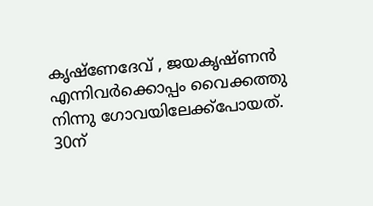കൃഷ്ണേദേവ് , ജയകൃഷ്ണൻ എന്നിവർക്കൊപ്പം വൈക്കത്തു നിന്നു ഗോവയിലേക്ക്പോയത്. 30ന്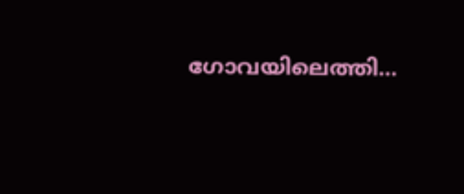ഗോവയിലെത്തി…